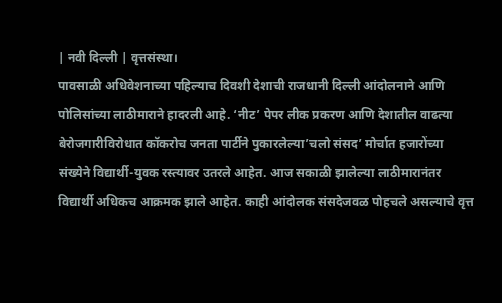| नवी दिल्ली | वृत्तसंस्था।
पावसाळी अधिवेशनाच्या पहिल्याच दिवशी देशाची राजधानी दिल्ली आंदोलनाने आणि पोलिसांच्या लाठीमाराने हादरली आहे. ‘नीट’ पेपर लीक प्रकरण आणि देशातील वाढत्या बेरोजगारीविरोधात कॉकरोच जनता पार्टीने पुकारलेल्या’चलो संसद’ मोर्चात हजारोंच्या संख्येने विद्यार्थी-युवक रस्त्यावर उतरले आहेत. आज सकाळी झालेल्या लाठीमारानंतर विद्यार्थी अधिकच आक्रमक झाले आहेत. काही आंदोलक संसदेजवळ पोहचले असल्याचे वृत्त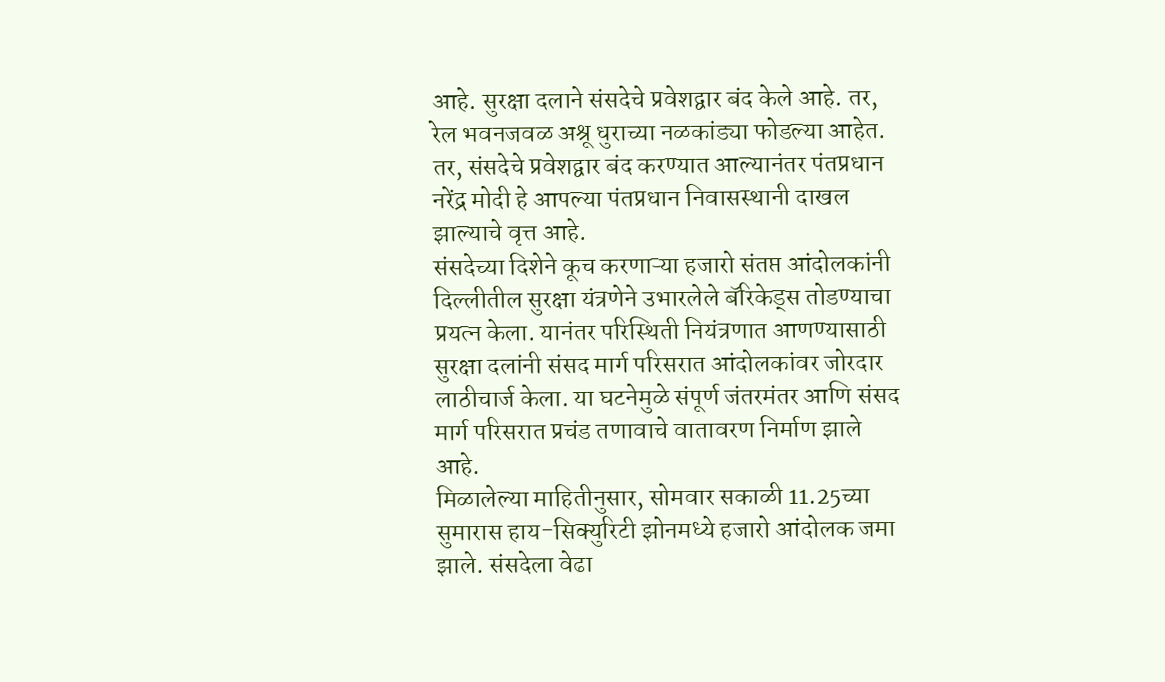आहे. सुरक्षा दलाने संसदेचे प्रवेशद्वार बंद केले आहे. तर, रेल भवनजवळ अश्रू धुराच्या नळकांड्या फोडल्या आहेत. तर, संसदेचे प्रवेशद्वार बंद करण्यात आल्यानंतर पंतप्रधान नरेंद्र मोदी हे आपल्या पंतप्रधान निवासस्थानी दाखल झाल्याचे वृत्त आहे.
संसदेच्या दिशेने कूच करणाऱ्या हजारो संतप्त आंदोलकांनी दिल्लीतील सुरक्षा यंत्रणेने उभारलेले बॅरिकेड्स तोडण्याचा प्रयत्न केला. यानंतर परिस्थिती नियंत्रणात आणण्यासाठी सुरक्षा दलांनी संसद मार्ग परिसरात आंदोलकांवर जोरदार लाठीचार्ज केला. या घटनेमुळे संपूर्ण जंतरमंतर आणि संसद मार्ग परिसरात प्रचंड तणावाचे वातावरण निर्माण झाले आहे.
मिळालेल्या माहितीनुसार, सोमवार सकाळी 11.25च्या सुमारास हाय-सिक्युरिटी झोनमध्ये हजारो आंदोलक जमा झाले. संसदेला वेढा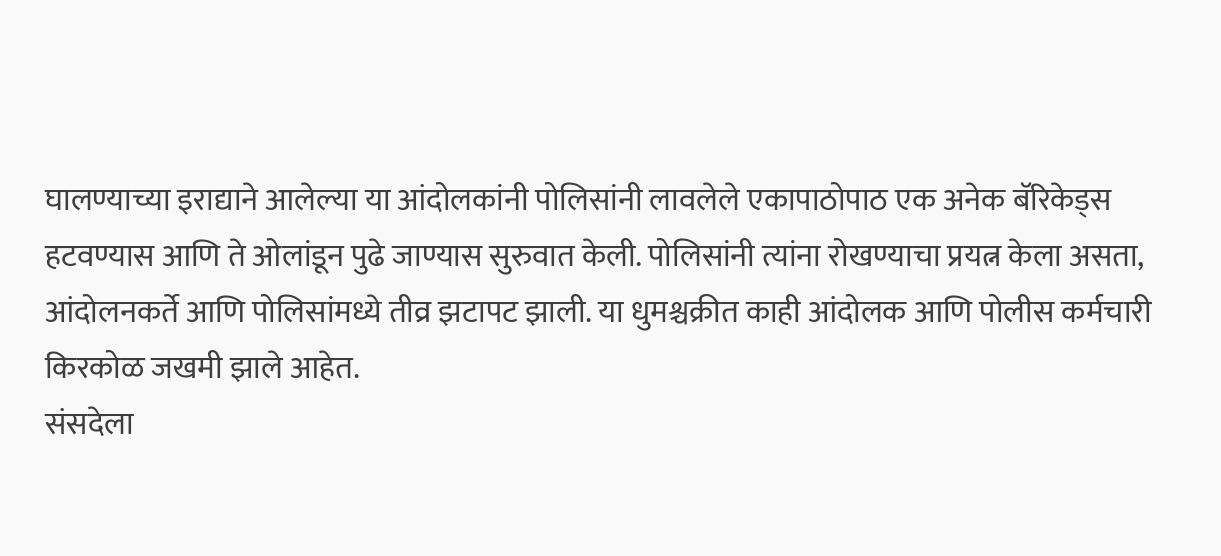घालण्याच्या इराद्याने आलेल्या या आंदोलकांनी पोलिसांनी लावलेले एकापाठोपाठ एक अनेक बॅरिकेड्स हटवण्यास आणि ते ओलांडून पुढे जाण्यास सुरुवात केली. पोलिसांनी त्यांना रोखण्याचा प्रयत्न केला असता, आंदोलनकर्ते आणि पोलिसांमध्ये तीव्र झटापट झाली. या धुमश्चक्रीत काही आंदोलक आणि पोलीस कर्मचारी किरकोळ जखमी झाले आहेत.
संसदेला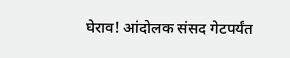घेराव! आंदोलक संसद गेटपर्यंत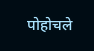पोहोचले